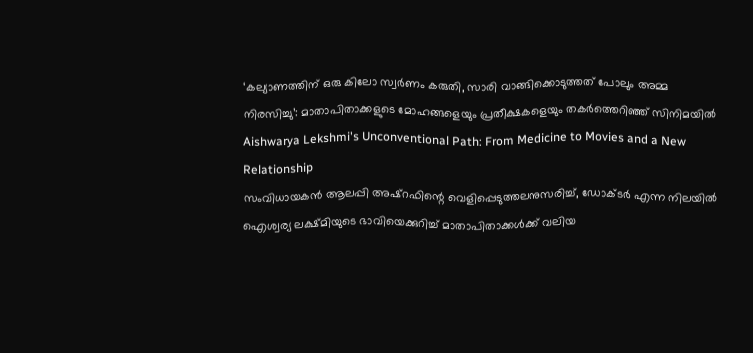‘കല്യാണത്തിന് ഒരു കിലോ സ്വർണം കരുതി, സാരി വാങ്ങിക്കൊടുത്തത് പോലും അമ്മ നിരസിച്ചു’: മാതാപിതാക്കളുടെ മോഹങ്ങളെയും പ്രതീക്ഷകളെയും തകർത്തെറിഞ്ഞ് സിനിമയിൽ Aishwarya Lekshmi's Unconventional Path: From Medicine to Movies and a New Relationship
സംവിധായകൻ ആലപ്പി അഷ്റഫിന്റെ വെളിപ്പെടുത്തലനുസരിച്ച്, ഡോക്ടർ എന്ന നിലയിൽ ഐശ്വര്യ ലക്ഷ്മിയുടെ ഭാവിയെക്കുറിച്ച് മാതാപിതാക്കൾക്ക് വലിയ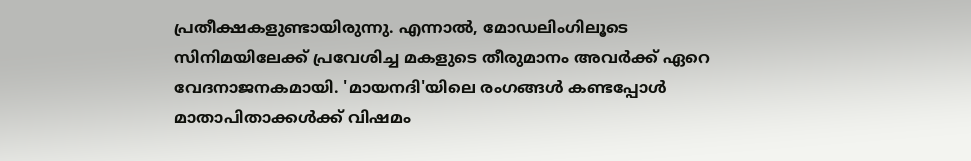പ്രതീക്ഷകളുണ്ടായിരുന്നു. എന്നാൽ, മോഡലിംഗിലൂടെ സിനിമയിലേക്ക് പ്രവേശിച്ച മകളുടെ തീരുമാനം അവർക്ക് ഏറെ വേദനാജനകമായി. 'മായനദി'യിലെ രംഗങ്ങൾ കണ്ടപ്പോൾ മാതാപിതാക്കൾക്ക് വിഷമം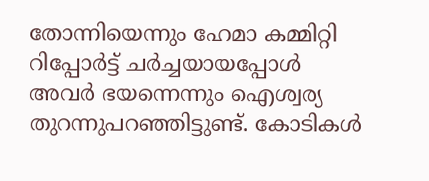തോന്നിയെന്നും ഹേമാ കമ്മിറ്റി റിപ്പോർട്ട് ചർച്ചയായപ്പോൾ അവർ ഭയന്നെന്നും ഐശ്വര്യ തുറന്നുപറഞ്ഞിട്ടുണ്ട്. കോടികൾ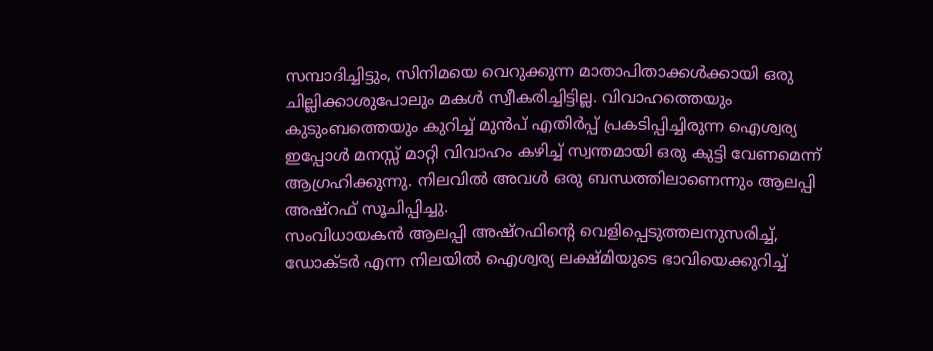സമ്പാദിച്ചിട്ടും, സിനിമയെ വെറുക്കുന്ന മാതാപിതാക്കൾക്കായി ഒരു ചില്ലിക്കാശുപോലും മകൾ സ്വീകരിച്ചിട്ടില്ല. വിവാഹത്തെയും കുടുംബത്തെയും കുറിച്ച് മുൻപ് എതിർപ്പ് പ്രകടിപ്പിച്ചിരുന്ന ഐശ്വര്യ ഇപ്പോൾ മനസ്സ് മാറ്റി വിവാഹം കഴിച്ച് സ്വന്തമായി ഒരു കുട്ടി വേണമെന്ന് ആഗ്രഹിക്കുന്നു. നിലവിൽ അവൾ ഒരു ബന്ധത്തിലാണെന്നും ആലപ്പി അഷ്റഫ് സൂചിപ്പിച്ചു.
സംവിധായകൻ ആലപ്പി അഷ്റഫിന്റെ വെളിപ്പെടുത്തലനുസരിച്ച്, ഡോക്ടർ എന്ന നിലയിൽ ഐശ്വര്യ ലക്ഷ്മിയുടെ ഭാവിയെക്കുറിച്ച്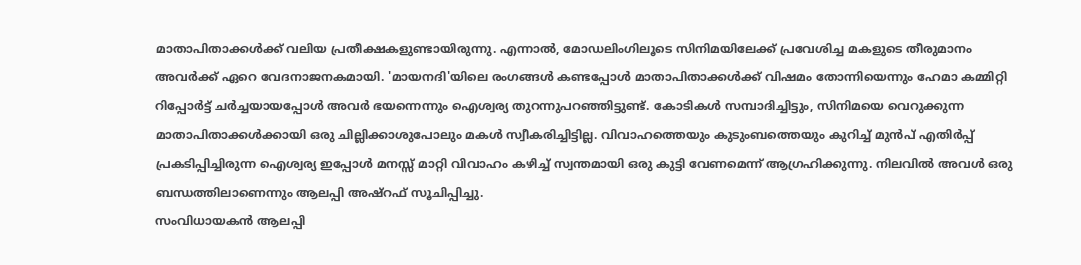മാതാപിതാക്കൾക്ക് വലിയ പ്രതീക്ഷകളുണ്ടായിരുന്നു. എന്നാൽ, മോഡലിംഗിലൂടെ സിനിമയിലേക്ക് പ്രവേശിച്ച മകളുടെ തീരുമാനം അവർക്ക് ഏറെ വേദനാജനകമായി. 'മായനദി'യിലെ രംഗങ്ങൾ കണ്ടപ്പോൾ മാതാപിതാക്കൾക്ക് വിഷമം തോന്നിയെന്നും ഹേമാ കമ്മിറ്റി റിപ്പോർട്ട് ചർച്ചയായപ്പോൾ അവർ ഭയന്നെന്നും ഐശ്വര്യ തുറന്നുപറഞ്ഞിട്ടുണ്ട്. കോടികൾ സമ്പാദിച്ചിട്ടും, സിനിമയെ വെറുക്കുന്ന മാതാപിതാക്കൾക്കായി ഒരു ചില്ലിക്കാശുപോലും മകൾ സ്വീകരിച്ചിട്ടില്ല. വിവാഹത്തെയും കുടുംബത്തെയും കുറിച്ച് മുൻപ് എതിർപ്പ് പ്രകടിപ്പിച്ചിരുന്ന ഐശ്വര്യ ഇപ്പോൾ മനസ്സ് മാറ്റി വിവാഹം കഴിച്ച് സ്വന്തമായി ഒരു കുട്ടി വേണമെന്ന് ആഗ്രഹിക്കുന്നു. നിലവിൽ അവൾ ഒരു ബന്ധത്തിലാണെന്നും ആലപ്പി അഷ്റഫ് സൂചിപ്പിച്ചു.
സംവിധായകൻ ആലപ്പി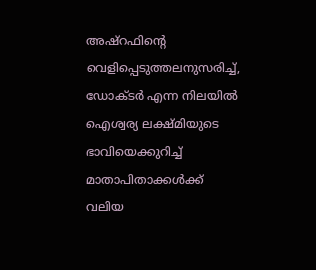അഷ്റഫിന്റെ വെളിപ്പെടുത്തലനുസരിച്ച്, ഡോക്ടർ എന്ന നിലയിൽ ഐശ്വര്യ ലക്ഷ്മിയുടെ ഭാവിയെക്കുറിച്ച് മാതാപിതാക്കൾക്ക് വലിയ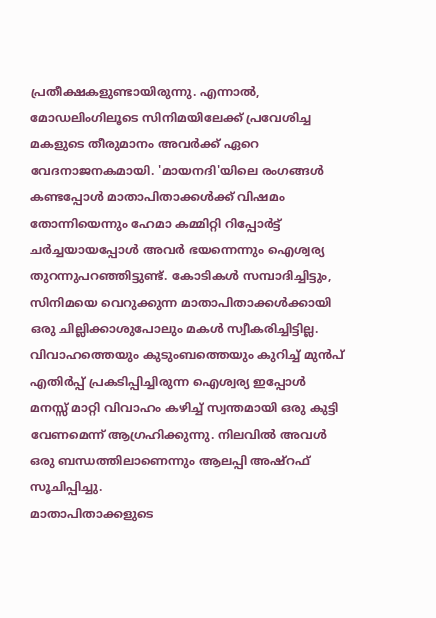പ്രതീക്ഷകളുണ്ടായിരുന്നു. എന്നാൽ, മോഡലിംഗിലൂടെ സിനിമയിലേക്ക് പ്രവേശിച്ച മകളുടെ തീരുമാനം അവർക്ക് ഏറെ വേദനാജനകമായി. 'മായനദി'യിലെ രംഗങ്ങൾ കണ്ടപ്പോൾ മാതാപിതാക്കൾക്ക് വിഷമം തോന്നിയെന്നും ഹേമാ കമ്മിറ്റി റിപ്പോർട്ട് ചർച്ചയായപ്പോൾ അവർ ഭയന്നെന്നും ഐശ്വര്യ തുറന്നുപറഞ്ഞിട്ടുണ്ട്. കോടികൾ സമ്പാദിച്ചിട്ടും, സിനിമയെ വെറുക്കുന്ന മാതാപിതാക്കൾക്കായി ഒരു ചില്ലിക്കാശുപോലും മകൾ സ്വീകരിച്ചിട്ടില്ല. വിവാഹത്തെയും കുടുംബത്തെയും കുറിച്ച് മുൻപ് എതിർപ്പ് പ്രകടിപ്പിച്ചിരുന്ന ഐശ്വര്യ ഇപ്പോൾ മനസ്സ് മാറ്റി വിവാഹം കഴിച്ച് സ്വന്തമായി ഒരു കുട്ടി വേണമെന്ന് ആഗ്രഹിക്കുന്നു. നിലവിൽ അവൾ ഒരു ബന്ധത്തിലാണെന്നും ആലപ്പി അഷ്റഫ് സൂചിപ്പിച്ചു.
മാതാപിതാക്കളുടെ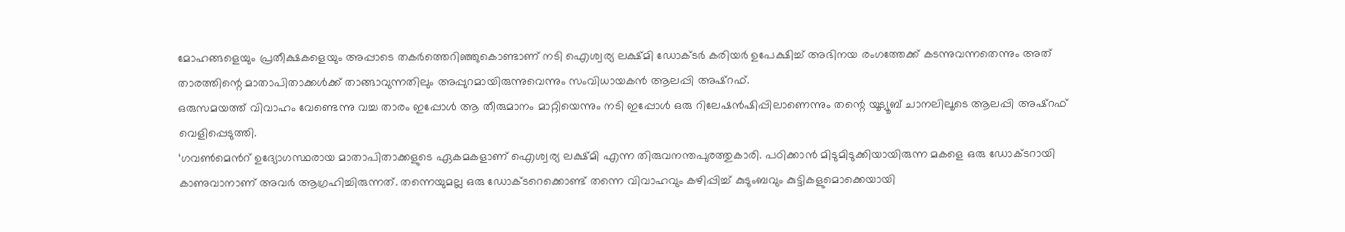മോഹങ്ങളെയും പ്രതീക്ഷകളെയും അപ്പാടെ തകർത്തെറിഞ്ഞുകൊണ്ടാണ് നടി ഐശ്വര്യ ലക്ഷ്മി ഡോക്ടർ കരിയർ ഉപേക്ഷിച്ച് അഭിനയ രംഗത്തേക്ക് കടന്നുവന്നതെന്നും അത് താരത്തിന്റെ മാതാപിതാക്കൾക്ക് താങ്ങാവുന്നതിലും അപ്പുറമായിരുന്നുവെന്നും സംവിധായകൻ ആലപ്പി അഷ്റഫ്.
ഒരുസമയത്ത് വിവാഹം വേണ്ടെന്നു വച്ച താരം ഇപ്പോൾ ആ തീരുമാനം മാറ്റിയെന്നും നടി ഇപ്പോൾ ഒരു റിലേഷൻഷിപ്പിലാണെന്നും തന്റെ യൂട്യൂബ് ചാനലിലൂടെ ആലപ്പി അഷ്റഫ് വെളിപ്പെടുത്തി.
‘ഗവൺമെൻറ് ഉദ്യോഗസ്ഥരായ മാതാപിതാക്കളുടെ ഏകമകളാണ് ഐശ്വര്യ ലക്ഷ്മി എന്ന തിരുവനന്തപുരത്തുകാരി. പഠിക്കാൻ മിടുമിടുക്കിയായിരുന്ന മകളെ ഒരു ഡോക്ടറായി കാണുവാനാണ് അവർ ആഗ്രഹിച്ചിരുന്നത്. തന്നെയുമല്ല ഒരു ഡോക്ടറെക്കൊണ്ട് തന്നെ വിവാഹവും കഴിപ്പിച്ച് കുടുംബവും കുട്ടികളുമൊക്കെയായി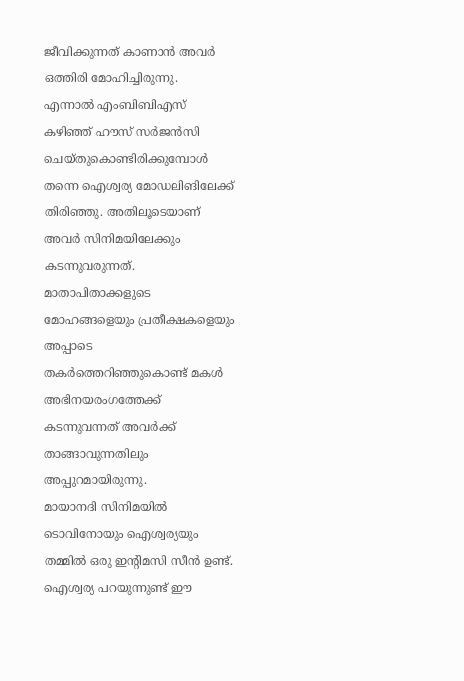ജീവിക്കുന്നത് കാണാൻ അവർ ഒത്തിരി മോഹിച്ചിരുന്നു.
എന്നാൽ എംബിബിഎസ് കഴിഞ്ഞ് ഹൗസ് സർജൻസി ചെയ്തുകൊണ്ടിരിക്കുമ്പോൾ തന്നെ ഐശ്വര്യ മോഡലിങിലേക്ക് തിരിഞ്ഞു. അതിലൂടെയാണ് അവർ സിനിമയിലേക്കും കടന്നുവരുന്നത്. മാതാപിതാക്കളുടെ മോഹങ്ങളെയും പ്രതീക്ഷകളെയും അപ്പാടെ തകർത്തെറിഞ്ഞുകൊണ്ട് മകൾ അഭിനയരംഗത്തേക്ക് കടന്നുവന്നത് അവർക്ക് താങ്ങാവുന്നതിലും അപ്പുറമായിരുന്നു.
മായാനദി സിനിമയിൽ ടൊവിനോയും ഐശ്വര്യയും തമ്മിൽ ഒരു ഇന്റിമസി സീൻ ഉണ്ട്. ഐശ്വര്യ പറയുന്നുണ്ട് ഈ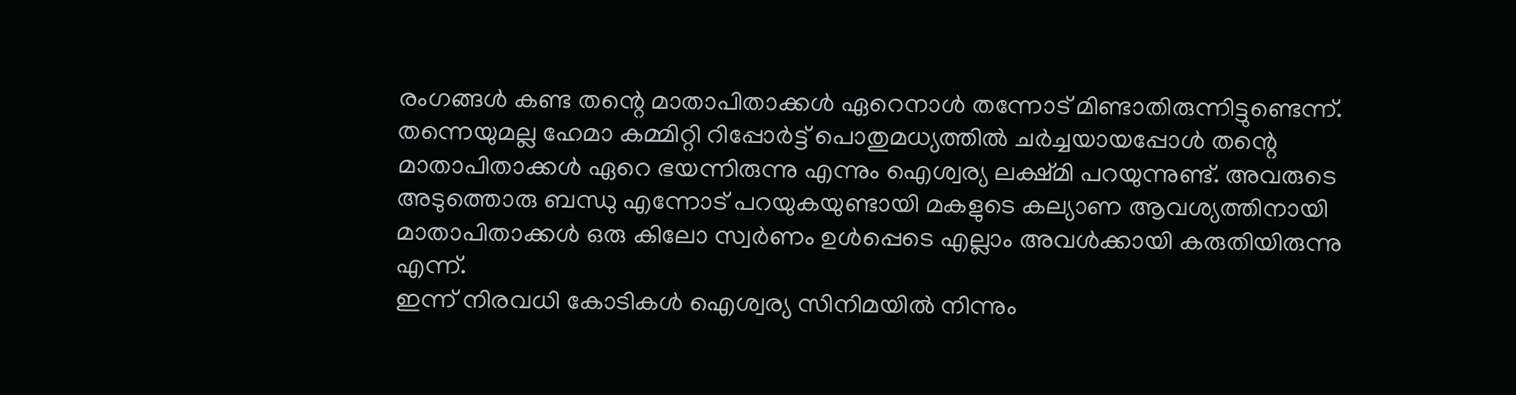രംഗങ്ങൾ കണ്ട തന്റെ മാതാപിതാക്കൾ ഏറെനാൾ തന്നോട് മിണ്ടാതിരുന്നിട്ടുണ്ടെന്ന്. തന്നെയുമല്ല ഹേമാ കമ്മിറ്റി റിപ്പോർട്ട് പൊതുമധ്യത്തിൽ ചർച്ചയായപ്പോൾ തന്റെ മാതാപിതാക്കൾ ഏറെ ഭയന്നിരുന്നു എന്നും ഐശ്വര്യ ലക്ഷ്മി പറയുന്നുണ്ട്. അവരുടെ അടുത്തൊരു ബന്ധു എന്നോട് പറയുകയുണ്ടായി മകളുടെ കല്യാണ ആവശ്യത്തിനായി മാതാപിതാക്കൾ ഒരു കിലോ സ്വർണം ഉൾപ്പെടെ എല്ലാം അവൾക്കായി കരുതിയിരുന്നു എന്ന്.
ഇന്ന് നിരവധി കോടികൾ ഐശ്വര്യ സിനിമയിൽ നിന്നും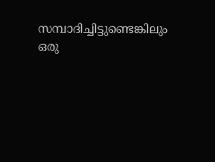സമ്പാദിച്ചിട്ടുണ്ടെങ്കിലും ഒരു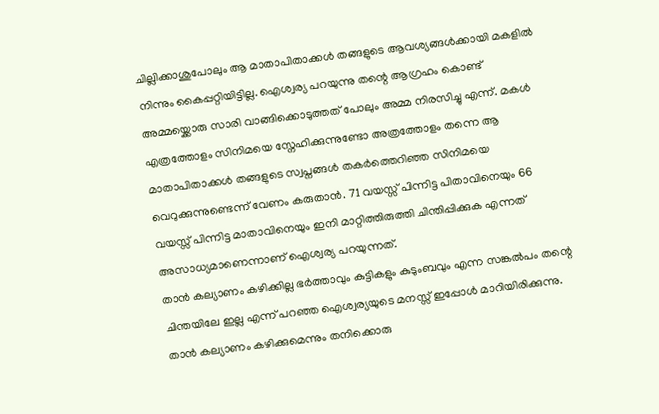ചില്ലിക്കാശുപോലും ആ മാതാപിതാക്കൾ തങ്ങളുടെ ആവശ്യങ്ങൾക്കായി മകളിൽ നിന്നും കൈപ്പറ്റിയിട്ടില്ല. ഐശ്വര്യ പറയുന്നു തന്റെ ആഗ്രഹം കൊണ്ട് അമ്മയ്ക്കൊരു സാരി വാങ്ങിക്കൊടുത്തത് പോലും അമ്മ നിരസിച്ചു എന്ന്. മകൾ എത്രത്തോളം സിനിമയെ സ്നേഹിക്കുന്നുണ്ടോ അത്രത്തോളം തന്നെ ആ മാതാപിതാക്കൾ തങ്ങളുടെ സ്വപ്നങ്ങൾ തകർത്തെറിഞ്ഞ സിനിമയെ വെറുക്കുന്നുണ്ടെന്ന് വേണം കരുതാൻ. 71 വയസ്സ് പിന്നിട്ട പിതാവിനെയും 66 വയസ്സ് പിന്നിട്ട മാതാവിനെയും ഇനി മാറ്റിത്തിരുത്തി ചിന്തിപ്പിക്കുക എന്നത് അസാധ്യമാണെന്നാണ് ഐശ്വര്യ പറയുന്നത്.
താൻ കല്യാണം കഴിക്കില്ല ഭർത്താവും കുട്ടികളും കുടുംബവും എന്ന സങ്കൽപം തന്റെ ചിന്തയിലേ ഇല്ല എന്ന് പറഞ്ഞ ഐശ്വര്യയുടെ മനസ്സ് ഇപ്പോൾ മാറിയിരിക്കുന്നു. താൻ കല്യാണം കഴിക്കുമെന്നും തനിക്കൊരു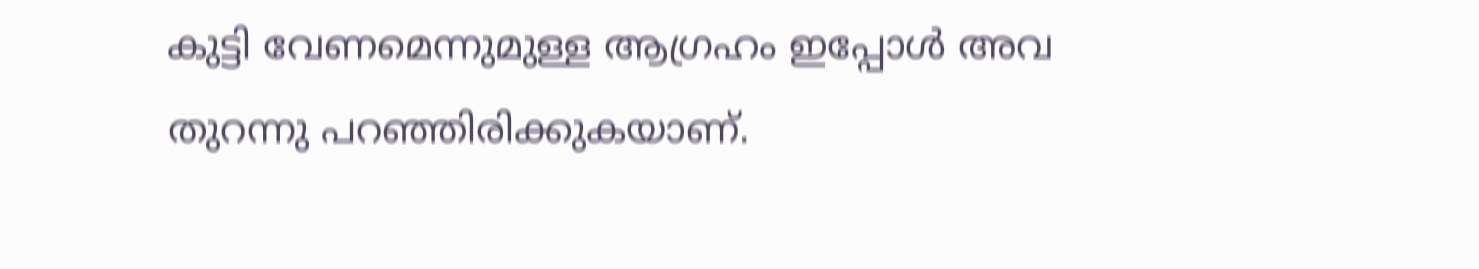കുട്ടി വേണമെന്നുമുള്ള ആഗ്രഹം ഇപ്പോൾ അവ തുറന്നു പറഞ്ഞിരിക്കുകയാണ്.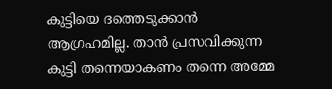കുട്ടിയെ ദത്തെടുക്കാൻ ആഗ്രഹമില്ല. താൻ പ്രസവിക്കുന്ന കുട്ടി തന്നെയാകണം തന്നെ അമ്മേ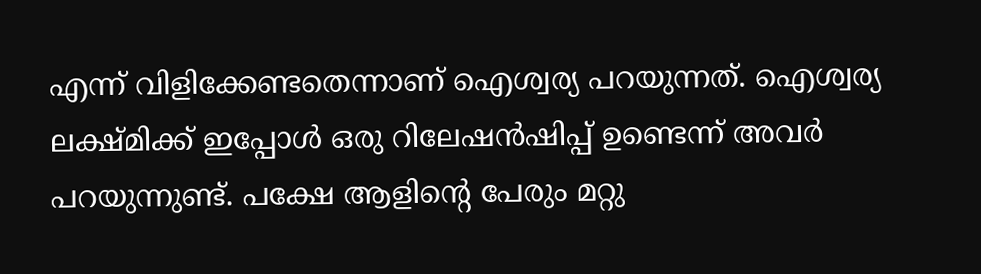എന്ന് വിളിക്കേണ്ടതെന്നാണ് ഐശ്വര്യ പറയുന്നത്. ഐശ്വര്യ ലക്ഷ്മിക്ക് ഇപ്പോൾ ഒരു റിലേഷൻഷിപ്പ് ഉണ്ടെന്ന് അവർ പറയുന്നുണ്ട്. പക്ഷേ ആളിന്റെ പേരും മറ്റു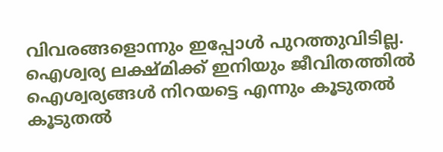വിവരങ്ങളൊന്നും ഇപ്പോൾ പുറത്തുവിടില്ല.
ഐശ്വര്യ ലക്ഷ്മിക്ക് ഇനിയും ജീവിതത്തിൽ ഐശ്വര്യങ്ങൾ നിറയട്ടെ എന്നും കൂടുതൽ കൂടുതൽ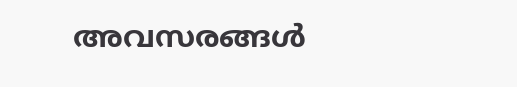അവസരങ്ങൾ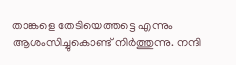താങ്കളെ തേടിയെത്തട്ടെ എന്നും ആശംസിച്ചുകൊണ്ട് നിർത്തുന്നു. നന്ദി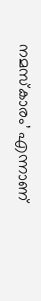നമസ്കാരം’ എന്നാണ്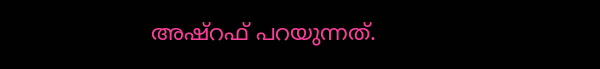അഷ്റഫ് പറയുന്നത്.